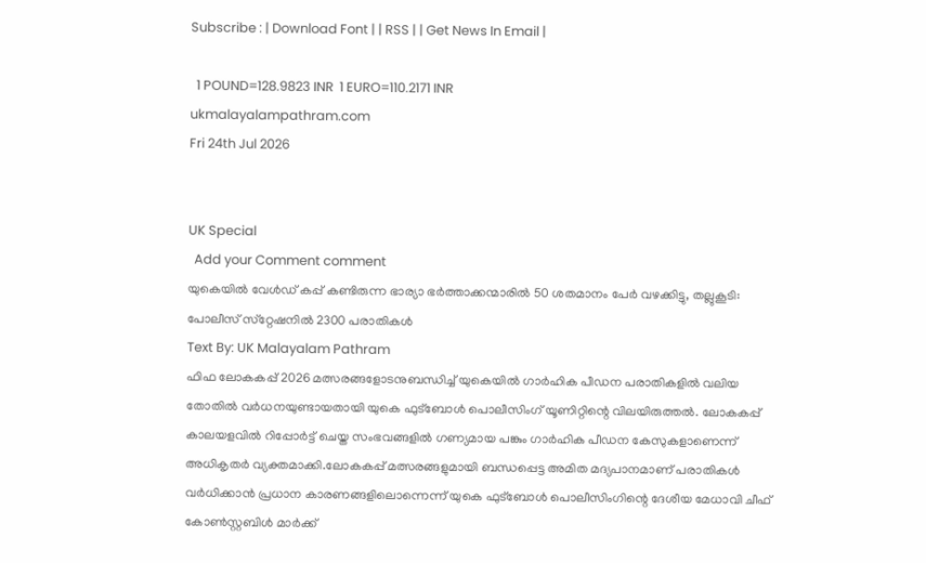Subscribe : | Download Font | | RSS | | Get News In Email |

  1 POUND=128.9823 INR  1 EURO=110.2171 INR
ukmalayalampathram.com
Fri 24th Jul 2026


UK Special
  Add your Comment comment
യുകെയില്‍ വേള്‍ഡ് കപ്പ് കണ്ടിരുന്ന ഭാര്യാ ഭര്‍ത്താക്കന്മാരില്‍ 50 ശതമാനം പേര്‍ വഴക്കിട്ടു, തല്ലുകൂടി: പോലീസ് സ്‌റ്റേഷനില്‍ 2300 പരാതികള്‍
Text By: UK Malayalam Pathram
ഫിഫ ലോകകപ്പ് 2026 മത്സരങ്ങളോടനുബന്ധിച്ച് യുകെയില്‍ ഗാര്‍ഹിക പീഡന പരാതികളില്‍ വലിയ തോതില്‍ വര്‍ധനയുണ്ടായതായി യുകെ ഫുട്ബോള്‍ പൊലീസിംഗ് യൂണിറ്റിന്റെ വിലയിരുത്തല്‍. ലോകകപ്പ് കാലയളവില്‍ റിപ്പോര്‍ട്ട് ചെയ്ത സംഭവങ്ങളില്‍ ഗണ്യമായ പങ്കും ഗാര്‍ഹിക പീഡന കേസുകളാണെന്ന് അധികൃതര്‍ വ്യക്തമാക്കി.ലോകകപ്പ് മത്സരങ്ങളുമായി ബന്ധപ്പെട്ട അമിത മദ്യപാനമാണ് പരാതികള്‍ വര്‍ധിക്കാന്‍ പ്രധാന കാരണങ്ങളിലൊന്നെന്ന് യുകെ ഫുട്ബോള്‍ പൊലീസിംഗിന്റെ ദേശീയ മേധാവി ചീഫ് കോണ്‍സ്റ്റബിള്‍ മാര്‍ക്ക്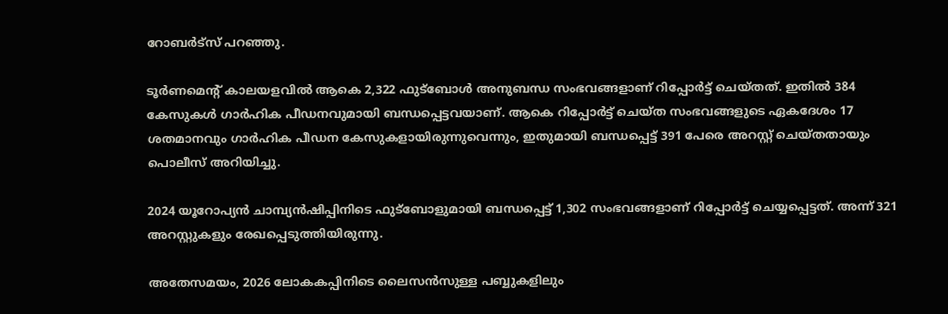റോബര്‍ട്‌സ് പറഞ്ഞു.

ടൂര്‍ണമെന്റ് കാലയളവില്‍ ആകെ 2,322 ഫുട്ബോള്‍ അനുബന്ധ സംഭവങ്ങളാണ് റിപ്പോര്‍ട്ട് ചെയ്തത്. ഇതില്‍ 384 കേസുകള്‍ ഗാര്‍ഹിക പീഡനവുമായി ബന്ധപ്പെട്ടവയാണ്. ആകെ റിപ്പോര്‍ട്ട് ചെയ്ത സംഭവങ്ങളുടെ ഏകദേശം 17 ശതമാനവും ഗാര്‍ഹിക പീഡന കേസുകളായിരുന്നുവെന്നും, ഇതുമായി ബന്ധപ്പെട്ട് 391 പേരെ അറസ്റ്റ് ചെയ്തതായും പൊലീസ് അറിയിച്ചു.

2024 യൂറോപ്യന്‍ ചാമ്പ്യന്‍ഷിപ്പിനിടെ ഫുട്ബോളുമായി ബന്ധപ്പെട്ട് 1,302 സംഭവങ്ങളാണ് റിപ്പോര്‍ട്ട് ചെയ്യപ്പെട്ടത്. അന്ന് 321 അറസ്റ്റുകളും രേഖപ്പെടുത്തിയിരുന്നു.

അതേസമയം, 2026 ലോകകപ്പിനിടെ ലൈസന്‍സുള്ള പബ്ബുകളിലും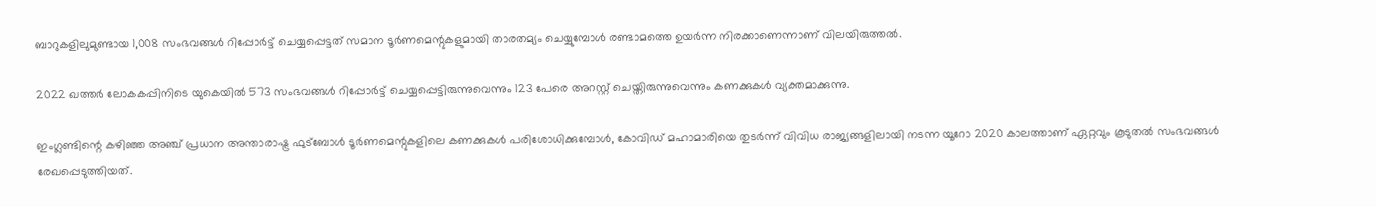ബാറുകളിലുമുണ്ടായ 1,008 സംഭവങ്ങള്‍ റിപ്പോര്‍ട്ട് ചെയ്യപ്പെട്ടത് സമാന ടൂര്‍ണമെന്റുകളുമായി താരതമ്യം ചെയ്യുമ്പോള്‍ രണ്ടാമത്തെ ഉയര്‍ന്ന നിരക്കാണെന്നാണ് വിലയിരുത്തല്‍.

2022 ഖത്തര്‍ ലോകകപ്പിനിടെ യുകെയില്‍ 573 സംഭവങ്ങള്‍ റിപ്പോര്‍ട്ട് ചെയ്യപ്പെട്ടിരുന്നുവെന്നും 123 പേരെ അറസ്റ്റ് ചെയ്തിരുന്നുവെന്നും കണക്കുകള്‍ വ്യക്തമാക്കുന്നു.

ഇംഗ്ലണ്ടിന്റെ കഴിഞ്ഞ അഞ്ച് പ്രധാന അന്താരാഷ്ട്ര ഫുട്ബോള്‍ ടൂര്‍ണമെന്റുകളിലെ കണക്കുകള്‍ പരിശോധിക്കുമ്പോള്‍, കോവിഡ് മഹാമാരിയെ തുടര്‍ന്ന് വിവിധ രാജ്യങ്ങളിലായി നടന്ന യൂറോ 2020 കാലത്താണ് ഏറ്റവും കൂടുതല്‍ സംഭവങ്ങള്‍ രേഖപ്പെടുത്തിയത്.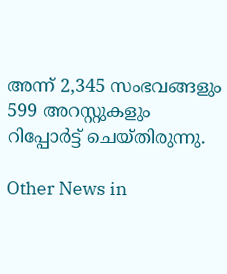അന്ന് 2,345 സംഭവങ്ങളും 599 അറസ്റ്റുകളും റിപ്പോര്‍ട്ട് ചെയ്തിരുന്നു.

Other News in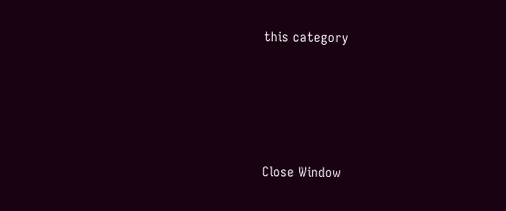this category








Close Window